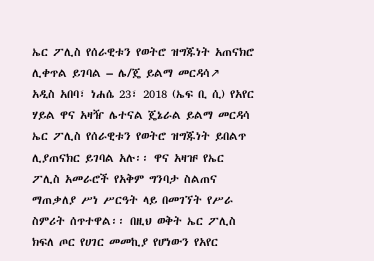ኤር ፖሊስ የሰራዊቱን የወትሮ ዝግጁነት አጠናክሮ ሊቀጥል ይገባል – ሌ/ጄ ይልማ መርዳሳ↗
አዲስ አበባ፣ ነሐሴ 23፣ 2018 (ኤፍ ቢ ሲ) የአየር ሃይል ዋና አዛዥ ሌተናል ጄኔራል ይልማ መርዳሳ ኤር ፖሊስ የሰራዊቱን የወትሮ ዝግጁነት ይበልጥ ሊያጠናክር ይገባል አሉ፡፡ ዋና አዛዡ የኤር ፖሊስ አመራሮች የአቅም ግንባታ ስልጠና ማጠቃለያ ሥነ ሥርዓት ላይ በመገኘት የሥራ ስምሪት ሰጥተዋል፡፡ በዚህ ወቅት ኤር ፖሊስ ክፍለ ጦር የሀገር መመኪያ የሆነውን የአየር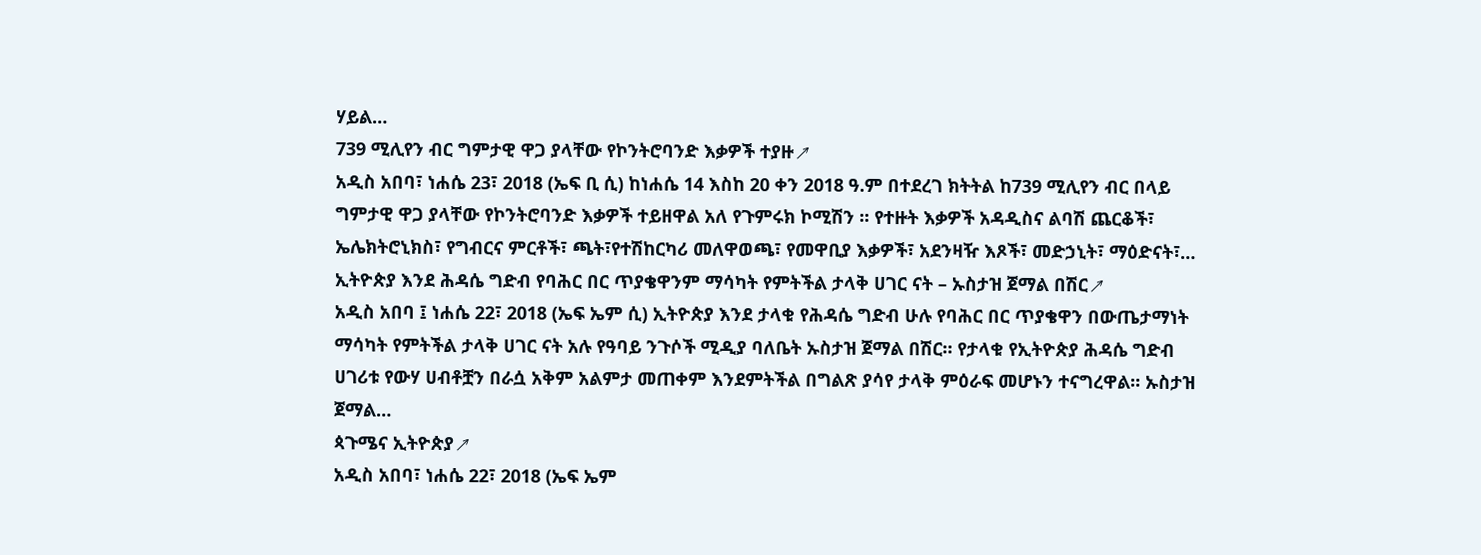ሃይል…
739 ሚሊየን ብር ግምታዊ ዋጋ ያላቸው የኮንትሮባንድ እቃዎች ተያዙ↗
አዲስ አበባ፣ ነሐሴ 23፣ 2018 (ኤፍ ቢ ሲ) ከነሐሴ 14 እስከ 20 ቀን 2018 ዓ.ም በተደረገ ክትትል ከ739 ሚሊየን ብር በላይ ግምታዊ ዋጋ ያላቸው የኮንትሮባንድ እቃዎች ተይዘዋል አለ የጉምሩክ ኮሚሽን ፡፡ የተዙት እቃዎች አዳዲስና ልባሽ ጨርቆች፣ ኤሌክትሮኒክስ፣ የግብርና ምርቶች፣ ጫት፣የተሽከርካሪ መለዋወጫ፣ የመዋቢያ እቃዎች፣ አደንዛዥ እጾች፣ መድኃኒት፣ ማዕድናት፣…
ኢትዮጵያ እንደ ሕዳሴ ግድብ የባሕር በር ጥያቄዋንም ማሳካት የምትችል ታላቅ ሀገር ናት – ኡስታዝ ጀማል በሽር↗
አዲስ አበባ ፤ ነሐሴ 22፣ 2018 (ኤፍ ኤም ሲ) ኢትዮጵያ እንደ ታላቁ የሕዳሴ ግድብ ሁሉ የባሕር በር ጥያቄዋን በውጤታማነት ማሳካት የምትችል ታላቅ ሀገር ናት አሉ የዓባይ ንጉሶች ሚዲያ ባለቤት ኡስታዝ ጀማል በሽር። የታላቁ የኢትዮጵያ ሕዳሴ ግድብ ሀገሪቱ የውሃ ሀብቶቿን በራሷ አቅም አልምታ መጠቀም እንደምትችል በግልጽ ያሳየ ታላቅ ምዕራፍ መሆኑን ተናግረዋል። ኡስታዝ ጀማል…
ጳጉሜና ኢትዮጵያ↗
አዲስ አበባ፣ ነሐሴ 22፣ 2018 (ኤፍ ኤም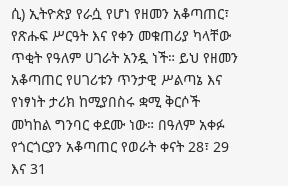ሲ) ኢትዮጵያ የራሷ የሆነ የዘመን አቆጣጠር፣ የጽሑፍ ሥርዓት እና የቀን መቁጠሪያ ካላቸው ጥቂት የዓለም ሀገራት አንዷ ነች። ይህ የዘመን አቆጣጠር የሀገሪቱን ጥንታዊ ሥልጣኔ እና የነፃነት ታሪክ ከሚያበስሩ ቋሚ ቅርሶች መካከል ግንባር ቀደሙ ነው። በዓለም አቀፉ የጎርጎርያን አቆጣጠር የወራት ቀናት 28፣ 29 እና 31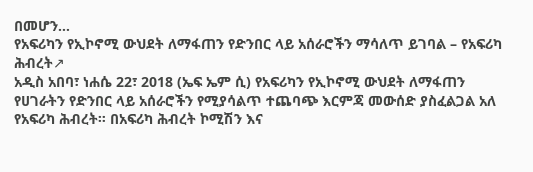በመሆን…
የአፍሪካን የኢኮኖሚ ውህደት ለማፋጠን የድንበር ላይ አሰራሮችን ማሳለጥ ይገባል – የአፍሪካ ሕብረት↗
አዲስ አበባ፣ ነሐሴ 22፣ 2018 (ኤፍ ኤም ሲ) የአፍሪካን የኢኮኖሚ ውህደት ለማፋጠን የሀገራትን የድንበር ላይ አሰራሮችን የሚያሳልጥ ተጨባጭ እርምጃ መውሰድ ያስፈልጋል አለ የአፍሪካ ሕብረት። በአፍሪካ ሕብረት ኮሚሽን እና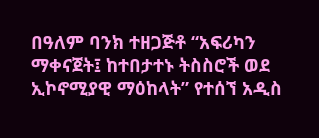በዓለም ባንክ ተዘጋጅቶ “አፍሪካን ማቀናጀት፤ ከተበታተኑ ትስስሮች ወደ ኢኮኖሚያዊ ማዕከላት” የተሰኘ አዲስ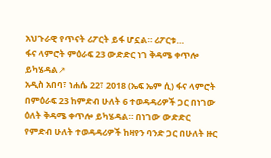አህጉራዊ የጥናት ሪፖርት ይፋ ሆኗል። ሪፖርቱ…
ፋና ላምሮት ምዕራፍ 23 ውድድር ነገ ቅዳሜ ቀጥሎ ይካሄዳል↗
አዲስ አበባ፣ ነሐሴ 22፣ 2018 (ኤፍ ኤም ሲ) ፋና ላምሮት በምዕራፍ 23 ከምድብ ሁለት 6 ተወዳዳሪዎች ጋር በነገው ዕለት ቅዳሜ ቀጥሎ ይካሄዳል። በነገው ውድድር የምድብ ሁለት ተወዳዳሪዎች ከዛየን ባንድ ጋር በሁለት ዙር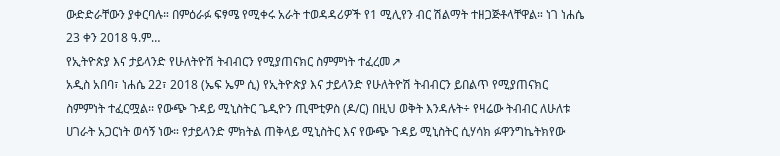ውድድራቸውን ያቀርባሉ። በምዕራፉ ፍፃሜ የሚቀሩ አራት ተወዳዳሪዎች የ1 ሚሊየን ብር ሽልማት ተዘጋጅቶላቸዋል። ነገ ነሐሴ 23 ቀን 2018 ዓ.ም…
የኢትዮጵያ እና ታይላንድ የሁለትዮሽ ትብብርን የሚያጠናክር ስምምነት ተፈረመ↗
አዲስ አበባ፣ ነሐሴ 22፣ 2018 (ኤፍ ኤም ሲ) የኢትዮጵያ እና ታይላንድ የሁለትዮሽ ትብብርን ይበልጥ የሚያጠናክር ስምምነት ተፈርሟል፡፡ የውጭ ጉዳይ ሚኒስትር ጌዲዮን ጢሞቲዎስ (ዶ/ር) በዚህ ወቅት እንዳሉት÷ የዛሬው ትብብር ለሁለቱ ሀገራት አጋርነት ወሳኝ ነው። የታይላንድ ምክትል ጠቅላይ ሚኒስትር እና የውጭ ጉዳይ ሚኒስትር ሲሃሳክ ፉዋንግኬትክየው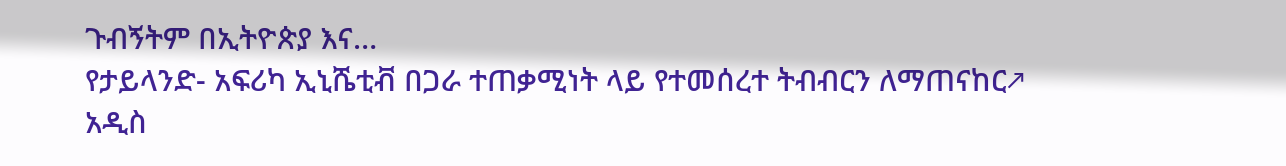ጉብኝትም በኢትዮጵያ እና…
የታይላንድ- አፍሪካ ኢኒሼቲቭ በጋራ ተጠቃሚነት ላይ የተመሰረተ ትብብርን ለማጠናከር↗
አዲስ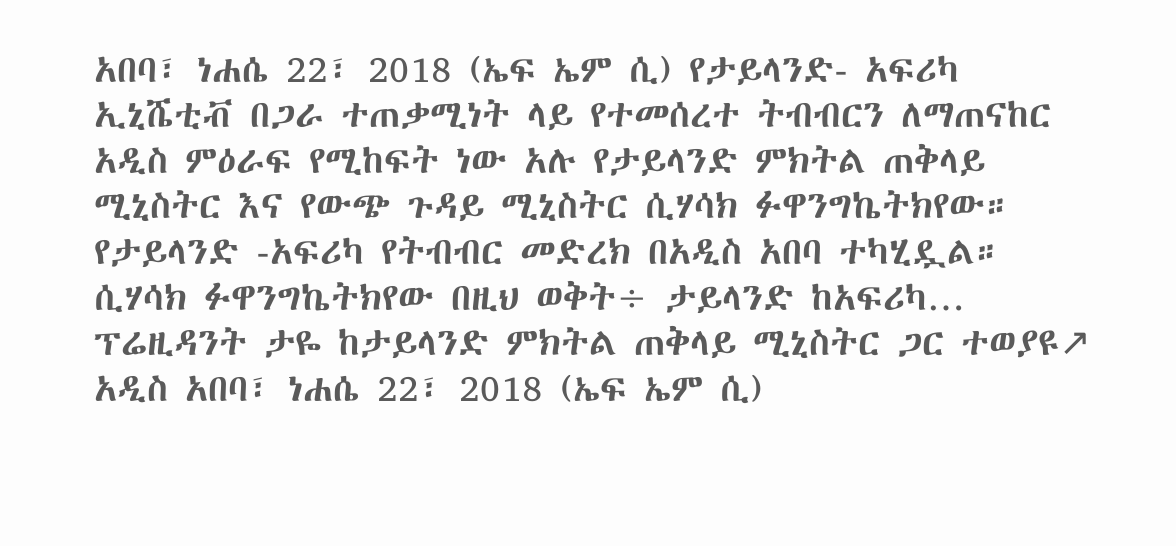አበባ፣ ነሐሴ 22፣ 2018 (ኤፍ ኤም ሲ) የታይላንድ- አፍሪካ ኢኒሼቲቭ በጋራ ተጠቃሚነት ላይ የተመሰረተ ትብብርን ለማጠናከር አዲስ ምዕራፍ የሚከፍት ነው አሉ የታይላንድ ምክትል ጠቅላይ ሚኒስትር እና የውጭ ጉዳይ ሚኒስትር ሲሃሳክ ፉዋንግኬትክየው። የታይላንድ -አፍሪካ የትብብር መድረክ በአዲስ አበባ ተካሂዷል። ሲሃሳክ ፉዋንግኬትክየው በዚህ ወቅት÷ ታይላንድ ከአፍሪካ…
ፕሬዚዳንት ታዬ ከታይላንድ ምክትል ጠቅላይ ሚኒስትር ጋር ተወያዩ↗
አዲስ አበባ፣ ነሐሴ 22፣ 2018 (ኤፍ ኤም ሲ)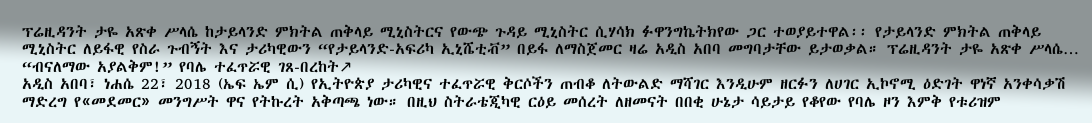ፕሬዚዳንት ታዬ አጽቀ ሥላሴ ከታይላንድ ምክትል ጠቅላይ ሚኒስትርና የውጭ ጉዳይ ሚኒስትር ሲሃሳክ ፉዋንግኬትክየው ጋር ተወያይተዋል፡፡ የታይላንድ ምክትል ጠቅላይ ሚኒስትር ለይፋዊ የስራ ጉብኝት እና ታሪካዊውን “የታይላንድ-አፍሪካ ኢኒሼቲቭ” በይፋ ለማስጀመር ዛሬ አዲስ አበባ መግባታቸው ይታወቃል። ፕሬዚዳንት ታዬ አጽቀ ሥላሴ…
“ብናለማው አያልቅም!” የባሌ ተፈጥሯዊ ገጸ-በረከት↗
አዲስ አበባ፣ ነሐሴ 22፣ 2018 (ኤፍ ኤም ሲ) የኢትዮጵያ ታሪካዊና ተፈጥሯዊ ቅርሶችን ጠብቆ ለትውልድ ማሻገር እንዲሁም ዘርፉን ለሀገር ኢኮኖሚ ዕድገት ዋነኛ አንቀሳቃሽ ማድረግ የ«መደመር» መንግሥት ዋና የትኩረት አቅጣጫ ነው። በዚህ ስትራቴጂካዊ ርዕይ መሰረት ለዘመናት በበቂ ሁኔታ ሳይታይ የቆየው የባሌ ዞን እምቅ የቱሪዝም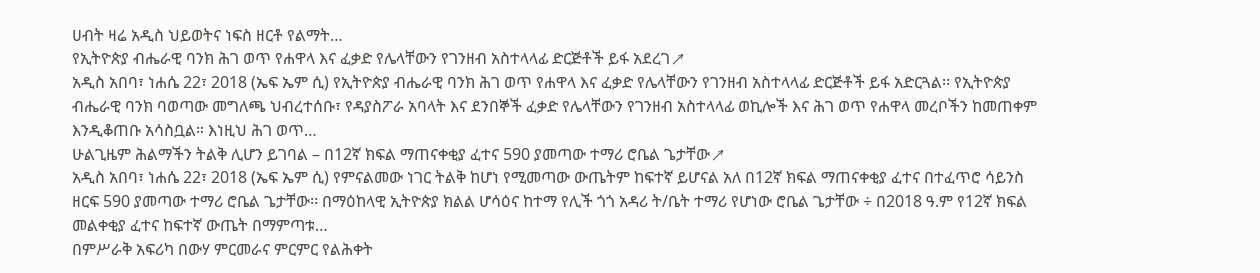ሀብት ዛሬ አዲስ ህይወትና ነፍስ ዘርቶ የልማት…
የኢትዮጵያ ብሔራዊ ባንክ ሕገ ወጥ የሐዋላ እና ፈቃድ የሌላቸውን የገንዘብ አስተላላፊ ድርጅቶች ይፋ አደረገ↗
አዲስ አበባ፣ ነሐሴ 22፣ 2018 (ኤፍ ኤም ሲ) የኢትዮጵያ ብሔራዊ ባንክ ሕገ ወጥ የሐዋላ እና ፈቃድ የሌላቸውን የገንዘብ አስተላላፊ ድርጅቶች ይፋ አድርጓል፡፡ የኢትዮጵያ ብሔራዊ ባንክ ባወጣው መግለጫ ህብረተሰቡ፣ የዳያስፖራ አባላት እና ደንበኞች ፈቃድ የሌላቸውን የገንዘብ አስተላላፊ ወኪሎች እና ሕገ ወጥ የሐዋላ መረቦችን ከመጠቀም እንዲቆጠቡ አሳስቧል። እነዚህ ሕገ ወጥ…
ሁልጊዜም ሕልማችን ትልቅ ሊሆን ይገባል – በ12ኛ ክፍል ማጠናቀቂያ ፈተና 590 ያመጣው ተማሪ ሮቤል ጌታቸው↗
አዲስ አበባ፣ ነሐሴ 22፣ 2018 (ኤፍ ኤም ሲ) የምናልመው ነገር ትልቅ ከሆነ የሚመጣው ውጤትም ከፍተኛ ይሆናል አለ በ12ኛ ክፍል ማጠናቀቂያ ፈተና በተፈጥሮ ሳይንስ ዘርፍ 590 ያመጣው ተማሪ ሮቤል ጌታቸው፡፡ በማዕከላዊ ኢትዮጵያ ክልል ሆሳዕና ከተማ የሊች ጎጎ አዳሪ ት/ቤት ተማሪ የሆነው ሮቤል ጌታቸው ÷ በ2018 ዓ.ም የ12ኛ ክፍል መልቀቂያ ፈተና ከፍተኛ ውጤት በማምጣቱ…
በምሥራቅ አፍሪካ በውሃ ምርመራና ምርምር የልሕቀት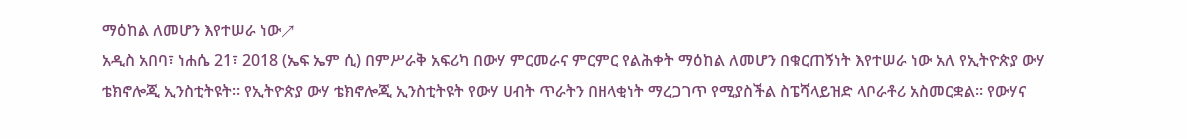ማዕከል ለመሆን እየተሠራ ነው↗
አዲስ አበባ፣ ነሐሴ 21፣ 2018 (ኤፍ ኤም ሲ) በምሥራቅ አፍሪካ በውሃ ምርመራና ምርምር የልሕቀት ማዕከል ለመሆን በቁርጠኝነት እየተሠራ ነው አለ የኢትዮጵያ ውሃ ቴክኖሎጂ ኢንስቲትዩት። የኢትዮጵያ ውሃ ቴክኖሎጂ ኢንስቲትዩት የውሃ ሀብት ጥራትን በዘላቂነት ማረጋገጥ የሚያስችል ስፔሻላይዝድ ላቦራቶሪ አስመርቋል። የውሃና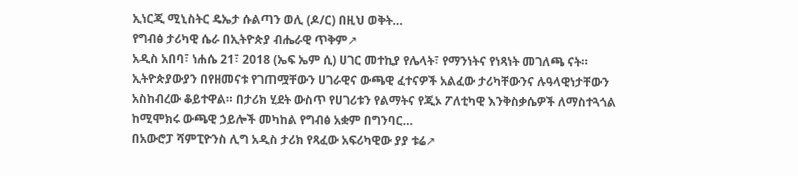ኢነርጂ ሚኒስትር ዴኤታ ሱልጣን ወሊ (ዶ/ር) በዚህ ወቅት…
የግብፅ ታሪካዊ ሴራ በኢትዮጵያ ብሔራዊ ጥቅም↗
አዲስ አበባ፣ ነሐሴ 21፣ 2018 (ኤፍ ኤም ሲ) ሀገር መተኪያ የሌላት፣ የማንነትና የነጻነት መገለጫ ናት። ኢትዮጵያውያን በየዘመናቱ የገጠሟቸውን ሀገራዊና ውጫዊ ፈተናዎች አልፈው ታሪካቸውንና ሉዓላዊነታቸውን አስከብረው ቆይተዋል። በታሪክ ሂደት ውስጥ የሀገሪቱን የልማትና የጂኦ ፖለቲካዊ እንቅስቃሴዎች ለማስተጓጎል ከሚሞክሩ ውጫዊ ኃይሎች መካከል የግብፅ አቋም በግንባር…
በአውሮፓ ሻምፒዮንስ ሊግ አዲስ ታሪክ የጻፈው አፍሪካዊው ያያ ቱሬ↗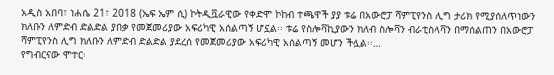አዲስ አበባ፣ ነሐሴ 21፣ 2018 (ኤፍ ኤም ሲ) ኮትዲቯራዊው የቀድሞ ኮከብ ተጫዋች ያያ ቱሬ በአውሮፓ ሻምፒየንስ ሊግ ታሪክ የሚያሰለጥነውን ክለቡን ለምድብ ድልድል ያበቃ የመጀመሪያው አፍሪካዊ አሰልጣኝ ሆኗል፡፡ ቱሬ የስሎቫኪያውን ክለብ ስሎቫን ብራቲስላቫን በማሰልጠን በአውሮፓ ሻምፒየንስ ሊግ ክለቡን ለምድብ ድልድል ያደረሰ የመጀመሪያው አፍሪካዊ አሰልጣኝ መሆን ችሏል፡፡…
የግብርናው ሞተር፡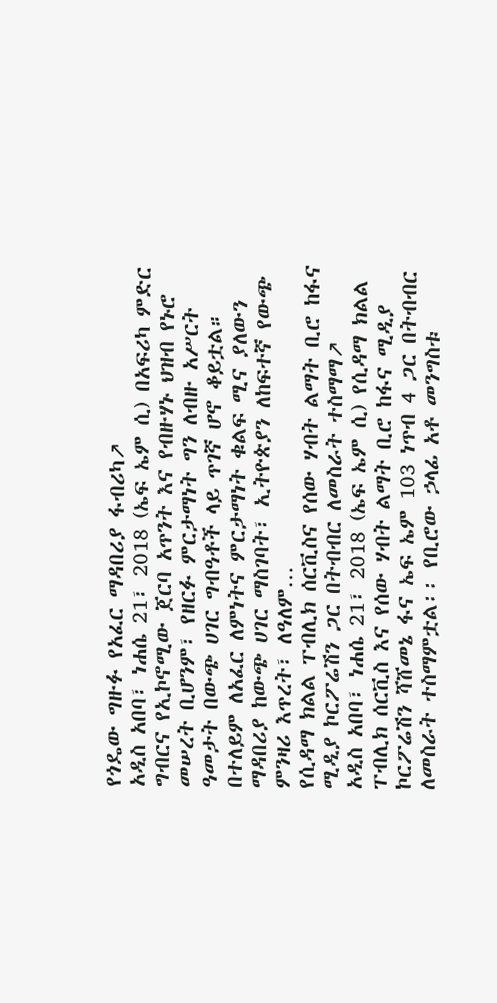የጎዴው ግዙፉ የአፈር ማዳበሪያ ፋብሪካ↗
አዲስ አበባ፣ ነሐሴ 21፣ 2018 (ኤፍ ኤም ሲ) በአፍሪካ ምድር ግብርና የኢኮኖሚው ጀርባ አጥንት እና የብዙሃኑ ህዝብ የኑሮ መሠረት ቢሆንም፣ የዘርፉ ምርታማነት ግን ለብዙ አሥርት ዓመታት በውጭ ሀገር ግብዓቶች ላይ ጥገኛ ሆኖ ቆይቷል። በተለይም ለአፈር ለምነትና ምርታማነት ቁልፍ ሚና ያለውን ማዳበሪያ ከውጭ ሀገር ማስገባት፣ ኢትዮጵያን ለከፍተኛ የውጭ ምንዛሪ እጥረት፣ ለዓለም…
የሲዳማ ክልል ፐብሊክ ሰርቪስና የሰው ሃብት ልማት ቢሮ ከፋና ሚዲያ ኮርፖሬሽን ጋር በትብብር ለመስራት ተስማማ↗
አዲስ አበባ፣ ነሐሴ 21፣ 2018 (ኤፍ ኤም ሲ) የሲዳማ ክልል ፐብሊክ ሰርቪስ እና የሰው ሃብት ልማት ቢሮ ከፋና ሚዲያ ኮርፖሬሽን ሻሸመኔ ፋና ኤፍ ኤም 103 ነጥብ 4 ጋር በትብብር ለመስራት ተስማምቷል፡፡ የቢሮው ኃላፊ አቶ መንግስቱ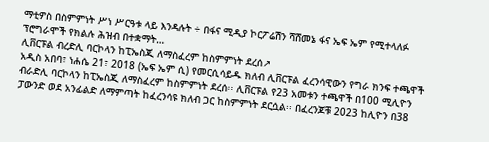ማቲዎስ በስምምነት ሥነ ሥርዓቱ ላይ እንዳሉት ÷ በፋና ሚዲያ ኮርፖሬሽን ሻሸመኔ ፋና ኤፍ ኤም የሚተላለፉ ፕሮግራሞች የክልሉ ሕዝብ በተቋማት…
ሊቨርፑል ብረድሊ ባርኮላን ከፒኤስጂ ለማስፈረም ከስምምነት ደረሰ↗
አዲስ አበባ፣ ነሐሴ 21፣ 2018 (ኤፍ ኤም ሲ) የመርሲሳይዱ ክለብ ሊቨርፑል ፈረንሳዊውን የግራ ክንፍ ተጫዋች ብራድሊ ባርኮላን ከፒኤስጂ ለማስፈረም ከስምምነት ደረሰ፡፡ ሊቨርፑል የ23 አመቱን ተጫዋች በ100 ሚሊዮን ፓውንድ ወደ አንፊልድ ለማምጣት ከፈረንሳዩ ክለብ ጋር ከስምምነት ደርሷል፡፡ በፈረንጆቹ 2023 ከሊዮን በ38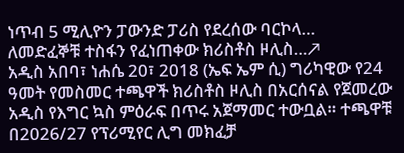ነጥብ 5 ሚሊዮን ፓውንድ ፓሪስ የደረሰው ባርኮላ…
ለመድፈኞቹ ተስፋን የፈነጠቀው ክሪስቶስ ዞሊስ…↗
አዲስ አበባ፣ ነሐሴ 20፣ 2018 (ኤፍ ኤም ሲ) ግሪካዊው የ24 ዓመት የመስመር ተጫዋች ክሪስቶስ ዞሊስ በአርሰናል የጀመረው አዲስ የእግር ኳስ ምዕራፍ በጥሩ አጀማመር ተውቧል። ተጫዋቹ በ2026/27 የፕሪሚየር ሊግ መክፈቻ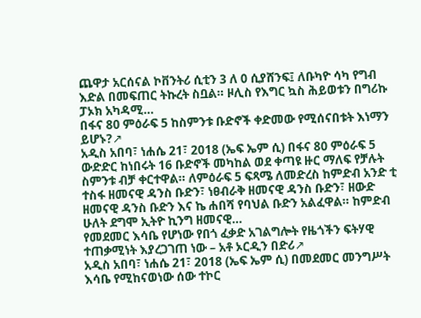ጨዋታ አርሰናል ኮቨንትሪ ሲቲን 3 ለ 0 ሲያሸንፍ፤ ለቡካዮ ሳካ የግብ እድል በመፍጠር ትኩረት ስቧል። ዞሊስ የእግር ኳስ ሕይወቱን በግሪኩ ፓኦክ አካዳሚ…
በፋና 80 ምዕራፍ 5 ከስምንቱ ቡድኖች ቀድመው የሚሰናበቱት እነማን ይሆኑ?↗
አዲስ አበባ፣ ነሐሴ 21፣ 2018 (ኤፍ ኤም ሲ) በፋና 80 ምዕራፍ 5 ውድድር ከነበሩት 16 ቡድኖች መካከል ወደ ቀጣዩ ዙር ማለፍ የቻሉት ስምንቱ ብቻ ቀርተዋል። ለምዕራፍ 5 ፍጻሜ ለመድረስ ከምድብ አንድ ቲ ተስፋ ዘመናዊ ዳንስ ቡድን፣ ነፀብራቅ ዘመናዊ ዳንስ ቡድን፣ ዘውድ ዘመናዊ ዳንስ ቡድን እና ኬ ሐበሻ የባህል ቡድን አልፈዋል። ከምድብ ሁለት ደግሞ ኢትዮ ኪንግ ዘመናዊ…
የመደመር እሳቤ የሆነው የበጎ ፈቃድ አገልግሎት የዜጎችን ፍትሃዊ ተጠቃሚነት እያረጋገጠ ነው – አቶ ኦርዲን በድሪ↗
አዲስ አበባ፣ ነሐሴ 21፣ 2018 (ኤፍ ኤም ሲ) በመደመር መንግሥት እሳቤ የሚከናወነው ሰው ተኮር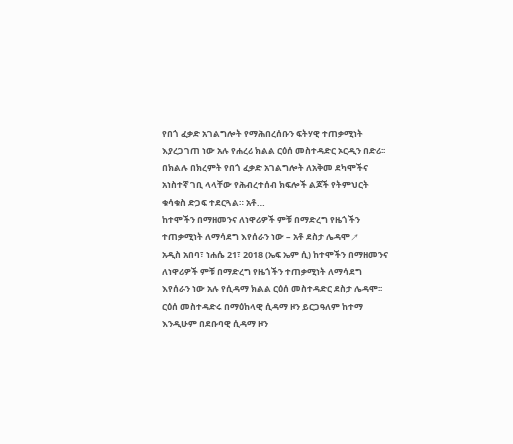የበጎ ፈቃድ አገልግሎት የማሕበረሰቡን ፍትሃዊ ተጠቃሚነት እያረጋገጠ ነው አሉ የሐረሪ ክልል ርዕሰ መስተዳድር ኦርዲን በድሪ፡፡ በክልሉ በክረምት የበጎ ፈቃድ አገልግሎት ለአቅመ ደካሞችና አነስተኛ ገቢ ላላቸው የሕብረተሰብ ክፍሎች ልጆች የትምህርት ቁሳቁስ ድጋፍ ተደርጓል። አቶ…
ከተሞችን በማዘመንና ለነዋሪዎች ምቹ በማድረግ የዜጎችን ተጠቃሚነት ለማሳደግ እየሰራን ነው – አቶ ደስታ ሌዳሞ↗
አዲስ አበባ፣ ነሐሴ 21፣ 2018 (ኤፍ ኤም ሲ) ከተሞችን በማዘመንና ለነዋሪዎች ምቹ በማድረግ የዜጎችን ተጠቃሚነት ለማሳደግ እየሰራን ነው አሉ የሲዳማ ክልል ርዕሰ መስተዳድር ደስታ ሌዳሞ፡፡ ርዕሰ መስተዳድሩ በማዕከላዊ ሲዳማ ዞን ይርጋዓለም ከተማ እንዲሁም በደቡባዊ ሲዳማ ዞን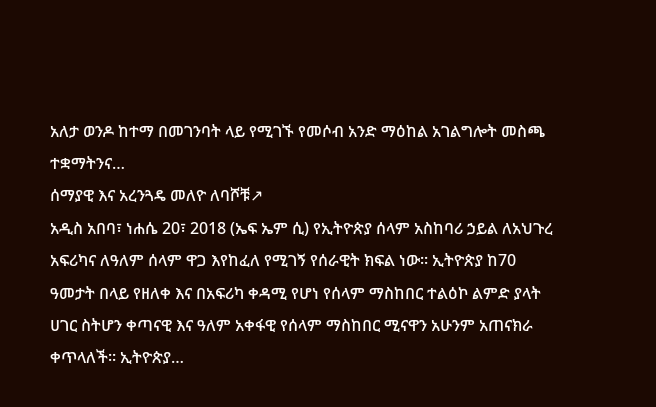አለታ ወንዶ ከተማ በመገንባት ላይ የሚገኙ የመሶብ አንድ ማዕከል አገልግሎት መስጫ ተቋማትንና…
ሰማያዊ እና አረንጓዴ መለዮ ለባሾቹ↗
አዲስ አበባ፣ ነሐሴ 20፣ 2018 (ኤፍ ኤም ሲ) የኢትዮጵያ ሰላም አስከባሪ ኃይል ለአህጉረ አፍሪካና ለዓለም ሰላም ዋጋ እየከፈለ የሚገኝ የሰራዊት ክፍል ነው፡፡ ኢትዮጵያ ከ70 ዓመታት በላይ የዘለቀ እና በአፍሪካ ቀዳሚ የሆነ የሰላም ማስከበር ተልዕኮ ልምድ ያላት ሀገር ስትሆን ቀጣናዊ እና ዓለም አቀፋዊ የሰላም ማስከበር ሚናዋን አሁንም አጠናክራ ቀጥላለች፡፡ ኢትዮጵያ…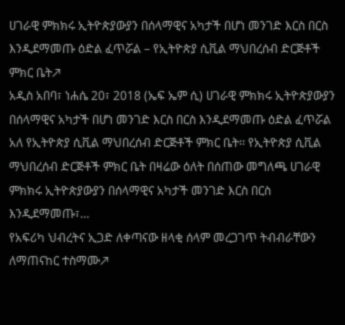ሀገራዊ ምክክሩ ኢትዮጵያውያን በሰላማዊና አካታች በሆነ መንገድ እርስ በርስ እንዲደማመጡ ዕድል ፈጥሯል – የኢትዮጵያ ሲቪል ማህበረሰብ ድርጅቶች ምክር ቤት↗
አዲስ አበባ፣ ነሐሴ 20፣ 2018 (ኤፍ ኤም ሲ) ሀገራዊ ምክክሩ ኢትዮጵያውያን በሰላማዊና አካታች በሆነ መንገድ እርስ በርስ እንዲደማመጡ ዕድል ፈጥሯል አለ የኢትዮጵያ ሲቪል ማህበረሰብ ድርጅቶች ምክር ቤት፡፡ የኢትዮጵያ ሲቪል ማህበረሰብ ድርጅቶች ምክር ቤት በዛሬው ዕለት በሰጠው መግለጫ ሀገራዊ ምክክሩ ኢትዮጵያውያን በሰላማዊና አካታች መንገድ እርስ በርስ እንዲደማመጡ፣…
የአፍሪካ ህብረትና ኢጋድ ለቀጣናው ዘላቂ ሰላም መረጋገጥ ትብብራቸውን ለማጠናከር ተስማሙ↗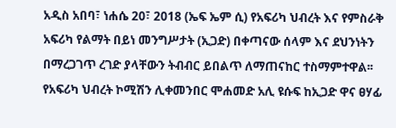አዲስ አበባ፣ ነሐሴ 20፣ 2018 (ኤፍ ኤም ሲ) የአፍሪካ ህብረት እና የምስራቅ አፍሪካ የልማት በይነ መንግሥታት (ኢጋድ) በቀጣናው ሰላም እና ደህንነትን በማረጋገጥ ረገድ ያላቸውን ትብብር ይበልጥ ለማጠናከር ተስማምተዋል፡፡ የአፍሪካ ህብረት ኮሚሽን ሊቀመንበር ሞሐመድ አሊ ዩሱፍ ከኢጋድ ዋና ፀሃፊ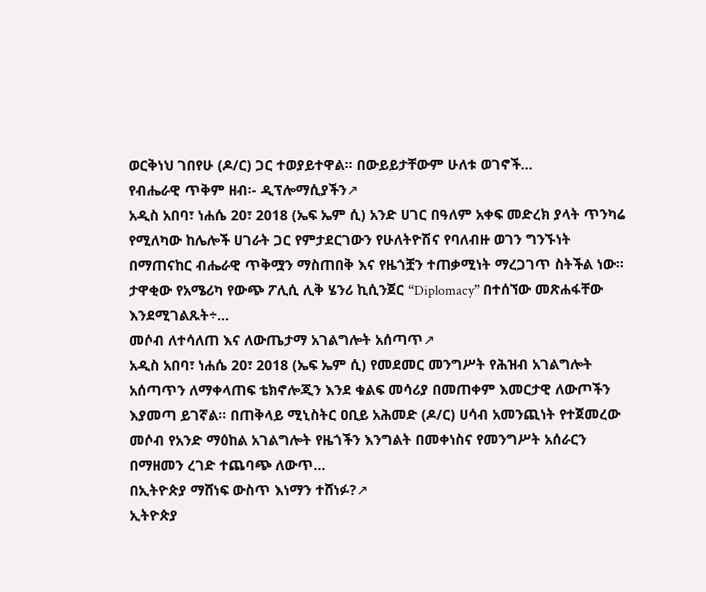ወርቅነህ ገበየሁ (ዶ/ር) ጋር ተወያይተዋል፡፡ በውይይታቸውም ሁለቱ ወገኖች…
የብሔራዊ ጥቅም ዘብ፡- ዲፕሎማሲያችን↗
አዲስ አበባ፣ ነሐሴ 20፣ 2018 (ኤፍ ኤም ሲ) አንድ ሀገር በዓለም አቀፍ መድረክ ያላት ጥንካሬ የሚለካው ከሌሎች ሀገራት ጋር የምታደርገውን የሁለትዮሽና የባለብዙ ወገን ግንኙነት በማጠናከር ብሔራዊ ጥቅሟን ማስጠበቅ እና የዜጎቿን ተጠቃሚነት ማረጋገጥ ስትችል ነው። ታዋቂው የአሜሪካ የውጭ ፖሊሲ ሊቅ ሄንሪ ኪሲንጀር “Diplomacy” በተሰኘው መጽሐፋቸው እንደሚገልጹት÷…
መሶብ ለተሳለጠ እና ለውጤታማ አገልግሎት አሰጣጥ↗
አዲስ አበባ፣ ነሐሴ 20፣ 2018 (ኤፍ ኤም ሲ) የመደመር መንግሥት የሕዝብ አገልግሎት አሰጣጥን ለማቀላጠፍ ቴክኖሎጂን እንደ ቁልፍ መሳሪያ በመጠቀም እመርታዊ ለውጦችን እያመጣ ይገኛል፡፡ በጠቅላይ ሚኒስትር ዐቢይ አሕመድ (ዶ/ር) ሀሳብ አመንጪነት የተጀመረው መሶብ የአንድ ማዕከል አገልግሎት የዜጎችን እንግልት በመቀነስና የመንግሥት አሰራርን በማዘመን ረገድ ተጨባጭ ለውጥ…
በኢትዮጵያ ማሸነፍ ውስጥ እነማን ተሸነፉ?↗
ኢትዮጵያ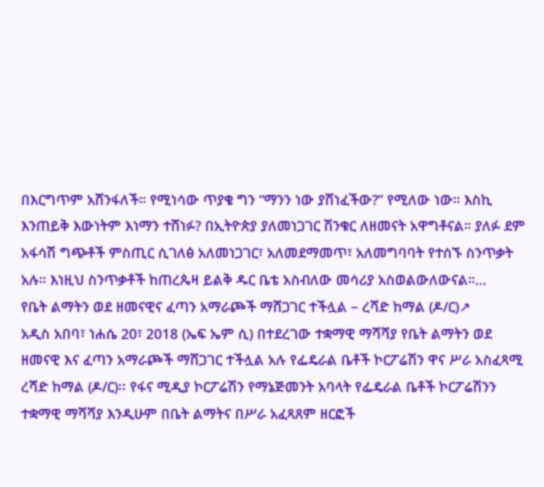በእርግጥም አሸንፋለች። የሚነሳው ጥያቄ ግን “ማንን ነው ያሸነፈችው?” የሚለው ነው። እስኪ እንጠይቅ እውነትም እነማን ተሸነፉ? በኢትዮጵያ ያለመነጋገር ሽንቁር ለዘመናት አዋግቶናል። ያለፉ ደም አፋሳሽ ግጭቶች ምስጢር ሲገለፅ አለመነጋገር፣ አለመደማመጥ፣ አለመግባባት የተሰኙ ስንጥቃት አሉ። እነዚህ ስንጥቃቶች ከጠረጴዛ ይልቅ ዱር ቤቴ አስብለው መሳሪያ አስወልውለውናል።…
የቤት ልማትን ወደ ዘመናዊና ፈጣን አማራጮች ማሸጋገር ተችሏል – ረሻድ ከማል (ዶ/ር)↗
አዲስ አበባ፣ ነሐሴ 20፣ 2018 (ኤፍ ኤም ሲ) በተደረገው ተቋማዊ ማሻሻያ የቤት ልማትን ወደ ዘመናዊ እና ፈጣን አማራጮች ማሸጋገር ተችሏል አሉ የፌዴራል ቤቶች ኮርፖሬሽን ዋና ሥራ አስፈጻሚ ረሻድ ከማል (ዶ/ር)፡፡ የፋና ሚዲያ ኮርፖሬሽን የማኔጅመንት አባላት የፌዴራል ቤቶች ኮርፖሬሽንን ተቋማዊ ማሻሻያ እንዲሁም በቤት ልማትና በሥራ አፈጻጸም ዘርፎች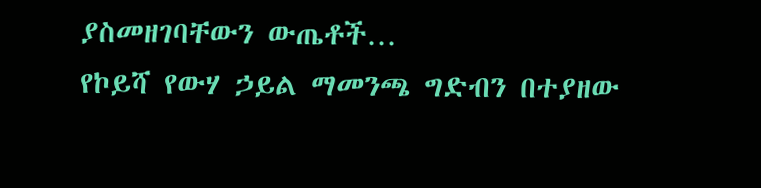ያስመዘገባቸውን ውጤቶች…
የኮይሻ የውሃ ኃይል ማመንጫ ግድብን በተያዘው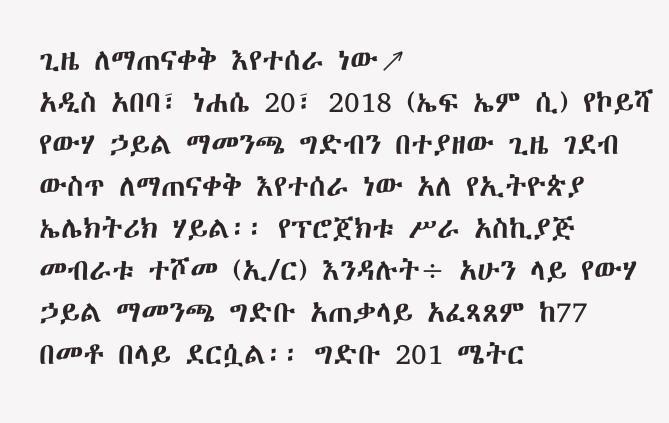ጊዜ ለማጠናቀቅ እየተሰራ ነው↗
አዲስ አበባ፣ ነሐሴ 20፣ 2018 (ኤፍ ኤም ሲ) የኮይሻ የውሃ ኃይል ማመንጫ ግድብን በተያዘው ጊዜ ገደብ ውስጥ ለማጠናቀቅ እየተሰራ ነው አለ የኢትዮጵያ ኤሌክትሪክ ሃይል፡፡ የፕሮጀክቱ ሥራ አስኪያጅ መብራቱ ተሾመ (ኢ/ር) እንዳሉት÷ አሁን ላይ የውሃ ኃይል ማመንጫ ግድቡ አጠቃላይ አፈጻጸም ከ77 በመቶ በላይ ደርሷል፡፡ ግድቡ 201 ሜትር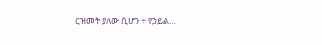ርዝመት ያለው ሲሆን ÷ የኃይል…